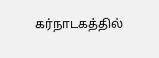கர்நாடகத்தில்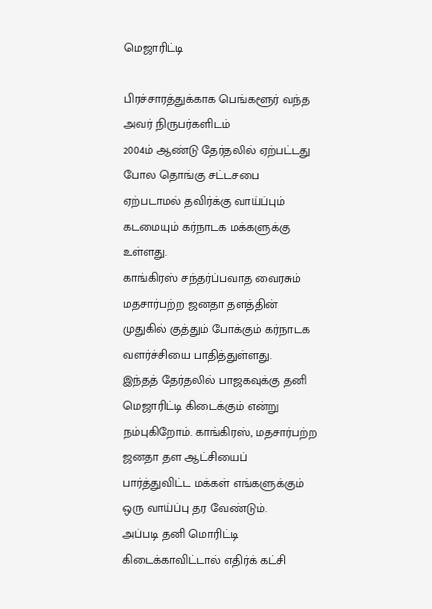மெஜாரிட்டி

பிரச்சாரத்துக்காக பெங்களூர் வந்த அவர் நிருபர்களிடம்
2004ம் ஆண்டு தேர்தலில் ஏற்பட்டது போல தொங்கு சட்டசபை ஏற்படாமல் தவிர்க்கு வாய்ப்பும் கடமையும் கர்நாடக மக்களுக்கு உள்ளது.
காங்கிரஸ் சந்தர்ப்பவாத வைரசும் மதசார்பற்ற ஜனதா தளத்தின் முதுகில் குத்தும் போக்கும் கர்நாடக வளர்ச்சியை பாதித்துள்ளது.
இந்தத் தேர்தலில் பாஜகவுக்கு தனி மெஜாரிட்டி கிடைக்கும் என்று நம்புகிறோம். காங்கிரஸ், மதசார்பற்ற ஜனதா தள ஆட்சியைப் பார்த்துவிட்ட மக்கள் எங்களுக்கும் ஒரு வாய்ப்பு தர வேண்டும்.
அப்படி தனி மொரிட்டி கிடைக்காவிட்டால் எதிர்க் கட்சி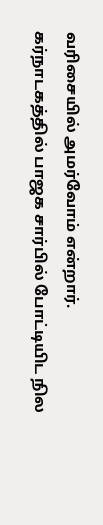வரிசையில் அமர்வோம் என்றார்.
கர்நாடகத்தில் பாஜக சார்பில் போட்டியிட நில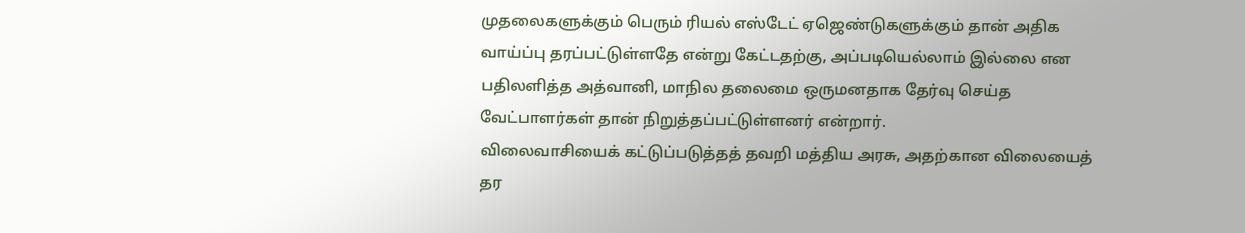முதலைகளுக்கும் பெரும் ரியல் எஸ்டேட் ஏஜெண்டுகளுக்கும் தான் அதிக வாய்ப்பு தரப்பட்டுள்ளதே என்று கேட்டதற்கு, அப்படியெல்லாம் இல்லை என பதிலளித்த அத்வானி, மாநில தலைமை ஒருமனதாக தேர்வு செய்த வேட்பாளர்கள் தான் நிறுத்தப்பட்டுள்ளனர் என்றார்.
விலைவாசியைக் கட்டுப்படுத்தத் தவறி மத்திய அரசு, அதற்கான விலையைத் தர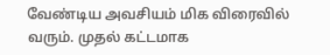வேண்டிய அவசியம் மிக விரைவில் வரும். முதல் கட்டமாக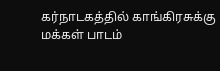கர்நாடகத்தில் காங்கிரசுக்கு மக்கள் பாடம்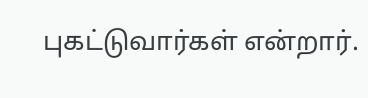புகட்டுவார்கள் என்றார்.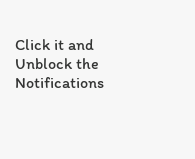Click it and Unblock the Notifications